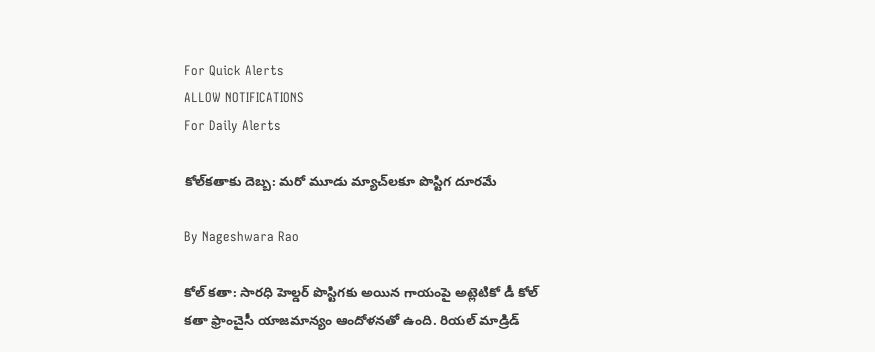For Quick Alerts
ALLOW NOTIFICATIONS
For Daily Alerts

కోల్‌కతాకు దెబ్బ: మరో మూడు మ్యాచ్‌లకూ పొస్టిగ దూరమే

By Nageshwara Rao

కోల్ కతా: సారధి హెల్డర్ పొస్టిగకు అయిన గాయంపై అట్లెటికో డీ కోల్ కతా ఫ్రాంచైసీ యాజమాన్యం ఆందోళనతో ఉంది. రియల్ మాడ్రిడ్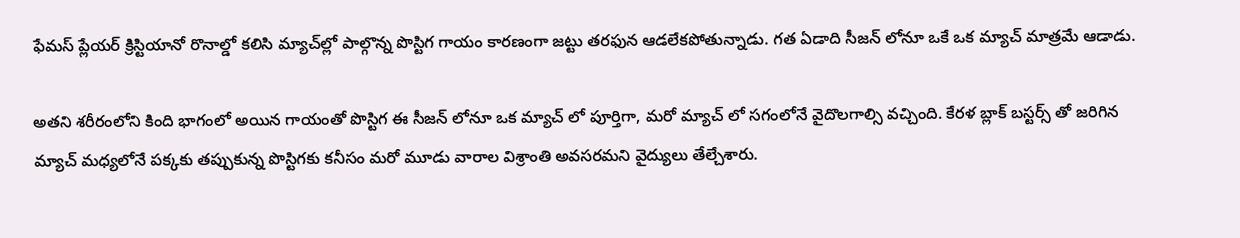ఫేమస్ ప్లేయర్ క్రిస్టియానో రొనాల్డో కలిసి మ్యాచ్‌ల్లో పాల్గొన్న పొస్టిగ గాయం కారణంగా జట్టు తరఫున ఆడలేకపోతున్నాడు. గత ఏడాది సీజన్ లోనూ ఒకే ఒక మ్యాచ్ మాత్రమే ఆడాడు.

అతని శరీరంలోని కింది భాగంలో అయిన గాయంతో పొస్టిగ ఈ సీజన్ లోనూ ఒక మ్యాచ్ లో పూర్తిగా, మరో మ్యాచ్ లో సగంలోనే వైదొలగాల్సి వచ్చింది. కేరళ బ్లాక్ బస్టర్స్ తో జరిగిన మ్యాచ్ మధ్యలోనే పక్కకు తప్పుకున్న పొస్టిగకు కనీసం మరో మూడు వారాల విశ్రాంతి అవసరమని వైద్యులు తేల్చేశారు.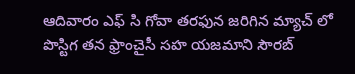ఆదివారం ఎఫ్ సి గోవా తరఫున జరిగిన మ్యాచ్ లో పొస్టిగ తన ఫ్రాంచైసీ సహ యజమాని సౌరబ్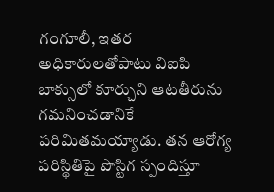గంగూలీ, ఇతర అధికారులతోపాటు విఐపి బాక్సులో కూర్చుని ఆటతీరును గమనించడానికే పరిమితమయ్యాడు. తన ఆరోగ్య పరిస్థితిపై పొస్టిగ స్పందిస్తూ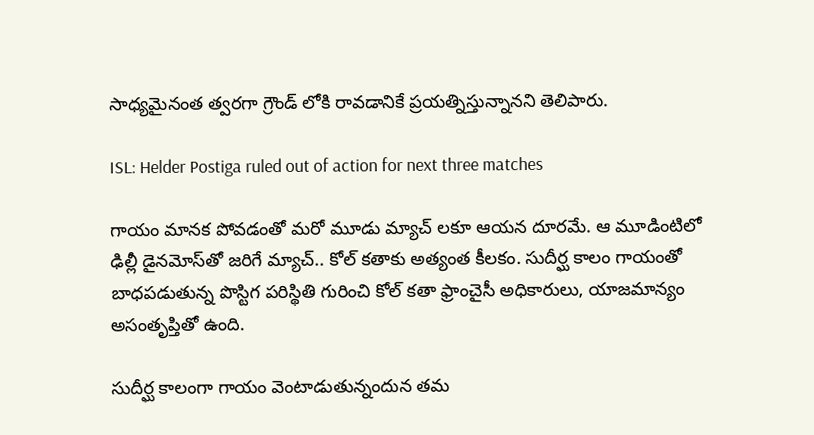సాధ్యమైనంత త్వరగా గ్రౌండ్ లోకి రావడానికే ప్రయత్నిస్తున్నానని తెలిపారు.

ISL: Helder Postiga ruled out of action for next three matches

గాయం మానక పోవడంతో మరో మూడు మ్యాచ్ లకూ ఆయన దూరమే. ఆ మూడింటిలో ఢిల్లీ డైనమోస్‌తో జరిగే మ్యాచ్.. కోల్ కతాకు అత్యంత కీలకం. సుదీర్ఘ కాలం గాయంతో బాధపడుతున్న పొస్టిగ పరిస్థితి గురించి కోల్ కతా ఫ్రాంచైసీ అధికారులు, యాజమాన్యం అసంతృప్తితో ఉంది.

సుదీర్ఘ కాలంగా గాయం వెంటాడుతున్నందున తమ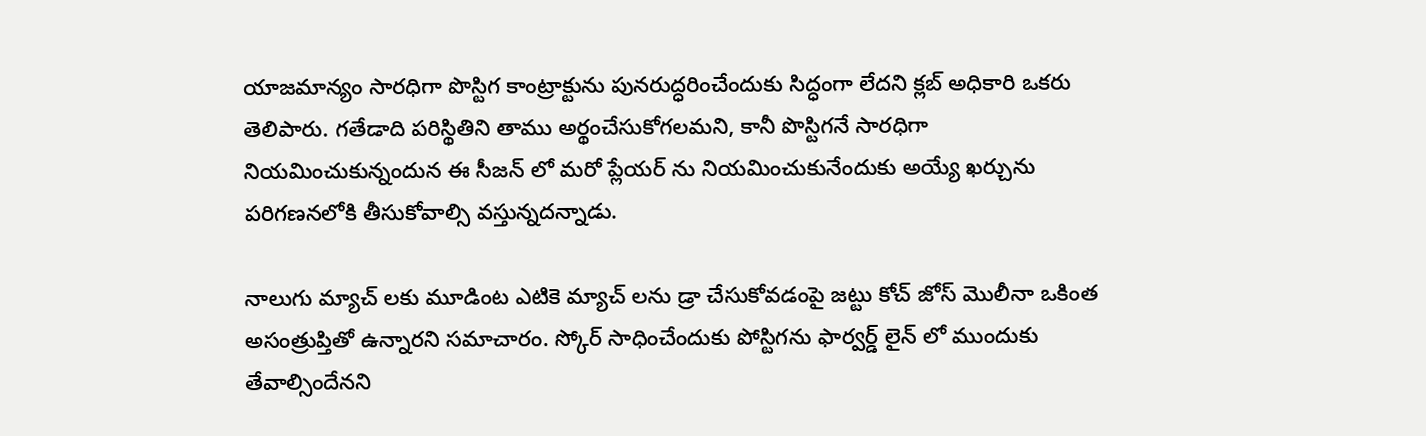యాజమాన్యం సారధిగా పొస్టిగ కాంట్రాక్టును పునరుద్ధరించేందుకు సిద్ధంగా లేదని క్లబ్ అధికారి ఒకరు తెలిపారు. గతేడాది పరిస్థితిని తాము అర్థంచేసుకోగలమని, కానీ పొస్టిగనే సారధిగా నియమించుకున్నందున ఈ సీజన్ లో మరో ప్లేయర్ ను నియమించుకునేందుకు అయ్యే ఖర్చును పరిగణనలోకి తీసుకోవాల్సి వస్తున్నదన్నాడు.

నాలుగు మ్యాచ్ లకు మూడింట ఎటికె మ్యాచ్ లను డ్రా చేసుకోవడంపై జట్టు కోచ్ జోస్ మొలీనా ఒకింత అసంత్రుప్తితో ఉన్నారని సమాచారం. స్కోర్ సాధించేందుకు పోస్టిగను ఫార్వర్డ్ లైన్ లో ముందుకు తేవాల్సిందేనని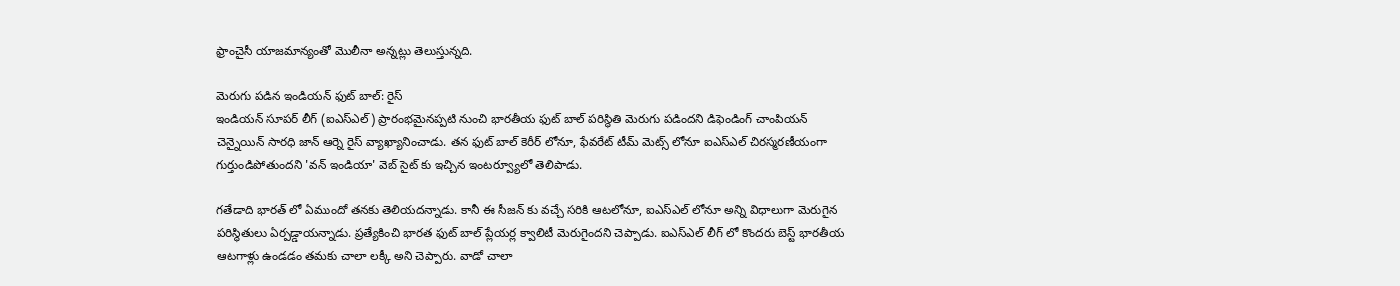ఫ్రాంచైసీ యాజమాన్యంతో మొలీనా అన్నట్లు తెలుస్తున్నది.

మెరుగు పడిన ఇండియన్ ఫుట్ బాల్: రైస్
ఇండియన్ సూపర్ లీగ్ (ఐఎస్ఎల్) ప్రారంభమైనప్పటి నుంచి భారతీయ ఫుట్ బాల్ పరిస్థితి మెరుగు పడిందని డిఫెండింగ్ చాంపియన్ చెన్నైయిన్ సారధి జాన్ ఆర్నె రైస్ వ్యాఖ్యానించాడు. తన ఫుట్ బాల్ కెరీర్ లోనూ, ఫేవరేట్ టీమ్ మెట్స్ లోనూ ఐఎస్ఎల్ చిరస్మరణీయంగా గుర్తుండిపోతుందని 'వన్ ఇండియా' వెబ్ సైట్ కు ఇచ్చిన ఇంటర్వ్యూలో తెలిపాడు.

గతేడాది భారత్ లో ఏముందో తనకు తెలియదన్నాడు. కానీ ఈ సీజన్ కు వచ్చే సరికి ఆటలోనూ, ఐఎస్ఎల్ లోనూ అన్ని విధాలుగా మెరుగైన పరిస్థితులు ఏర్పడ్డాయన్నాడు. ప్రత్యేకించి భారత ఫుట్ బాల్ ప్లేయర్ల క్వాలిటీ మెరుగైందని చెప్పాడు. ఐఎస్ఎల్ లీగ్ లో కొందరు బెస్ట్ భారతీయ ఆటగాళ్లు ఉండడం తమకు చాలా లక్కీ అని చెప్పారు. వాడో చాలా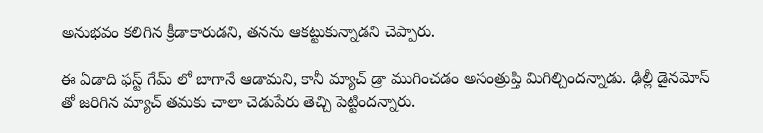అనుభవం కలిగిన క్రీడాకారుడని, తనను ఆకట్టుకున్నాడని చెప్పారు.

ఈ ఏడాది ఫస్ట్ గేమ్ లో బాగానే ఆడామని, కానీ మ్యాచ్ డ్రా ముగించడం అసంత్రుప్తి మిగిల్చిందన్నాడు. ఢిల్లీ డైనమోస్ తో జరిగిన మ్యాచ్ తమకు చాలా చెడుపేరు తెచ్చి పెట్టిందన్నారు.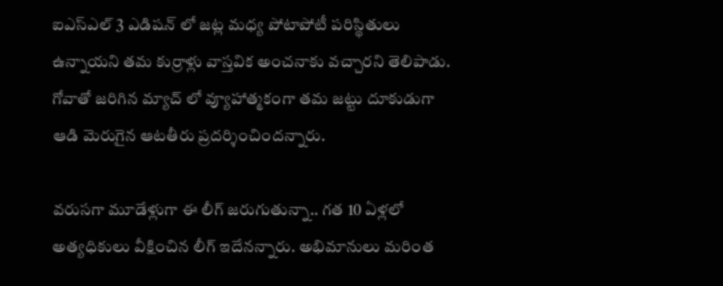ఐఎస్ఎల్ 3 ఎడిషన్ లో జట్ల మధ్య పోటాపోటీ పరిస్థితులు ఉన్నాయని తమ కుర్రాళ్లు వాస్తవిక అంచనాకు వచ్చారని తెలిపాడు. గోవాతో జరిగిన మ్యాచ్ లో వ్యూహాత్మకంగా తమ జట్టు దూకుడుగా ఆడి మెరుగైన ఆటతీరు ప్రదర్శించిందన్నారు.

వరుసగా మూడేళ్లుగా ఈ లీగ్ జరుగుతున్నా.. గత 10 ఏళ్లలో అత్యధికులు వీక్షించిన లీగ్ ఇదేనన్నారు. అభిమానులు మరింత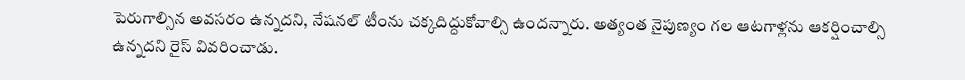పెరుగాల్సిన అవసరం ఉన్నదని, నేషనల్ టీంను చక్కదిద్దుకోవాల్సి ఉందన్నారు. అత్యంత నైపుణ్యం గల ఆటగాళ్లను ఆకర్షించాల్సి ఉన్నదని రైస్ వివరించాడు.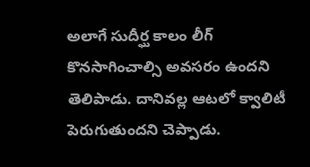అలాగే సుదీర్ఘ కాలం లీగ్ కొనసాగించాల్సి అవసరం ఉందని తెలిపాడు. దానివల్ల ఆటలో క్వాలిటీ పెరుగుతుందని చెప్పాడు.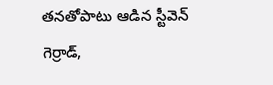తనతోపాటు ఆడిన స్టీవెన్ గెర్రాడ్,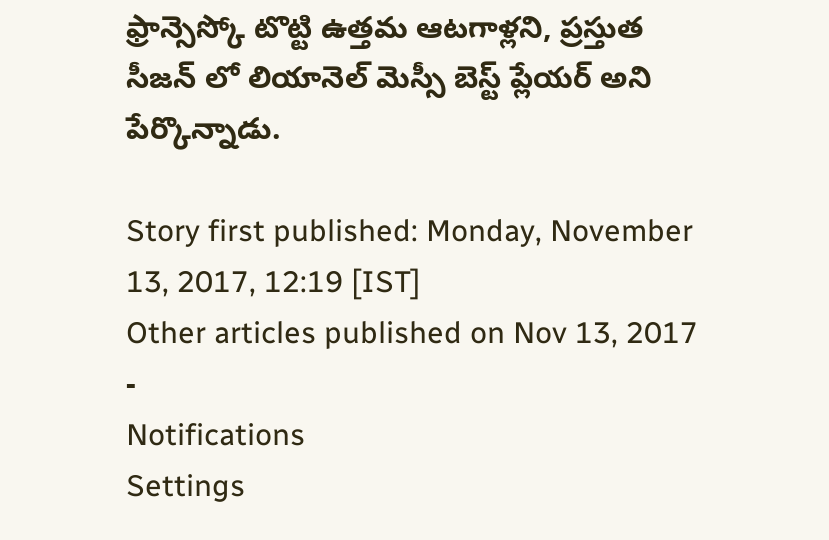ఫ్రాన్సెస్కో టొట్టి ఉత్తమ ఆటగాళ్లని, ప్రస్తుత సీజన్ లో లియానెల్ మెస్సీ బెస్ట్ ప్లేయర్ అని పేర్కొన్నాడు.

Story first published: Monday, November 13, 2017, 12:19 [IST]
Other articles published on Nov 13, 2017
-
Notifications
Settings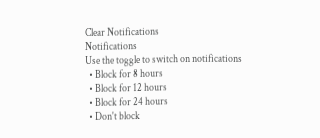Clear Notifications
Notifications
Use the toggle to switch on notifications
  • Block for 8 hours
  • Block for 12 hours
  • Block for 24 hours
  • Don't block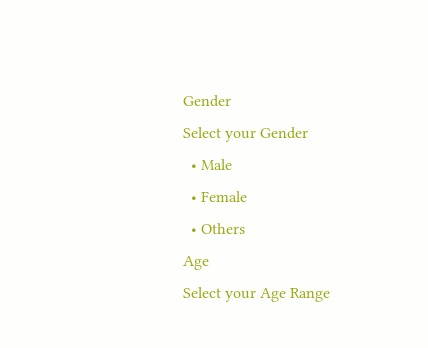Gender
Select your Gender
  • Male
  • Female
  • Others
Age
Select your Age Range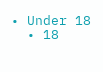• Under 18
  • 18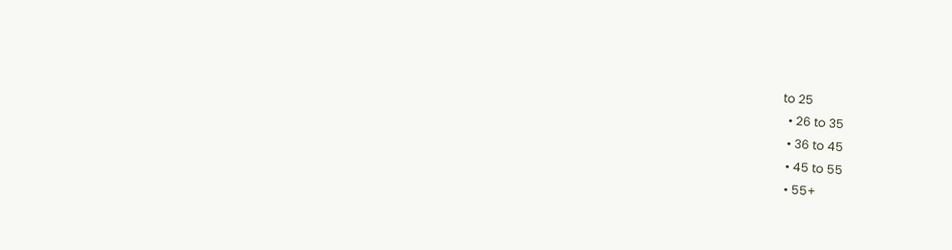to 25
  • 26 to 35
  • 36 to 45
  • 45 to 55
  • 55+